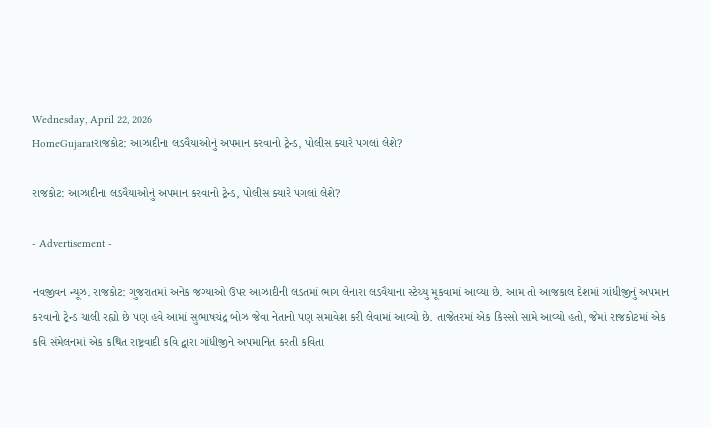Wednesday, April 22, 2026
HomeGujaratરાજકોટ: આઝાદીના લડવૈયાઓનું અપમાન કરવાનો ટ્રેન્ડ, પોલીસ ક્યારે પગલાં લેશે?

રાજકોટ: આઝાદીના લડવૈયાઓનું અપમાન કરવાનો ટ્રેન્ડ, પોલીસ ક્યારે પગલાં લેશે?

- Advertisement -

નવજીવન ન્યૂઝ. રાજકોટ: ગુજરાતમાં અનેક જગ્યાઓ ઉપર આઝાદીની લડતમાં ભાગ લેનારા લડવૈયાના સ્ટેચ્યુ મૂકવામાં આવ્યા છે. આમ તો આજકાલ દેશમાં ગાંધીજીનું અપમાન કરવાનો ટ્રેન્ડ ચાલી રહ્યો છે પણ હવે આમાં સુભાષચંદ્ર બોઝ જેવા નેતાનો પણ સમાવેશ કરી લેવામાં આવ્યો છે. તાજેતરમાં એક કિસ્સો સામે આવ્યો હતો, જેમાં રાજકોટમાં એક કવિ સંમેલનમાં એક કથિત રાષ્ટ્રવાદી કવિ દ્વારા ગાંધીજીને અપમાનિત કરતી કવિતા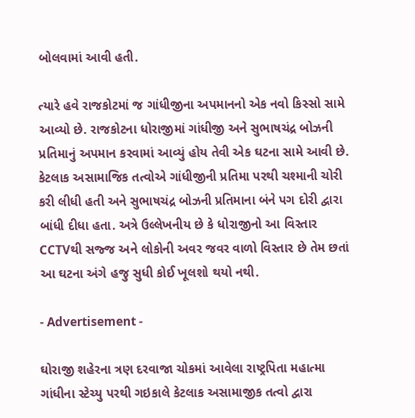બોલવામાં આવી હતી.

ત્યારે હવે રાજકોટમાં જ ગાંધીજીના અપમાનનો એક નવો કિસ્સો સામે આવ્યો છે. રાજકોટના ધોરાજીમાં ગાંધીજી અને સુભાષચંદ્ર બોઝની પ્રતિમાનું અપમાન કરવામાં આવ્યું હોય તેવી એક ઘટના સામે આવી છે. કેટલાક અસામાજિક તત્વોએ ગાંધીજીની પ્રતિમા પરથી ચશ્માની ચોરી કરી લીધી હતી અને સુભાષચંદ્ર બોઝની પ્રતિમાના બંને પગ દોરી દ્વારા બાંધી દીધા હતા. અત્રે ઉલ્લેખનીય છે કે ધોરાજીનો આ વિસ્તાર CCTVથી સજ્જ અને લોકોની અવર જવર વાળો વિસ્તાર છે તેમ છતાં આ ઘટના અંગે હજુ સુધી કોઈ ખૂલશો થયો નથી.

- Advertisement -

ઘોરાજી શહેરના ત્રણ દરવાજા ચોકમાં આવેલા રાષ્ટ્રપિતા મહાત્મા ગાંધીના સ્ટેચ્યુ પરથી ગઇકાલે કેટલાક અસામાજીક તત્વો દ્વારા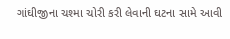ગાંઘીજીના ચશ્મા ચોરી કરી લેવાની ઘટના સામે આવી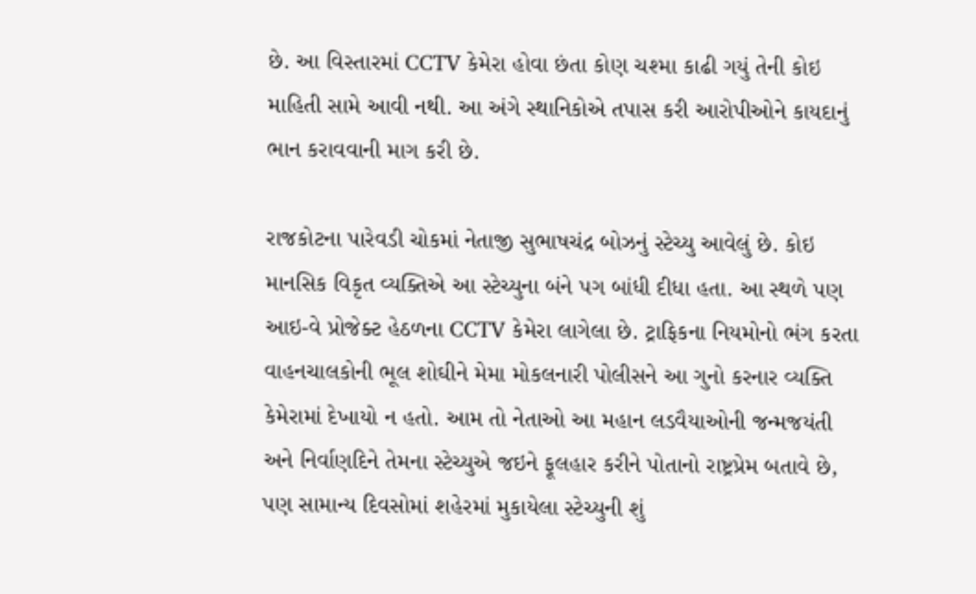છે. આ વિસ્તારમાં CCTV કેમેરા હોવા છંતા કોણ ચશ્મા કાઢી ગયું તેની કોઇ માહિતી સામે આવી નથી. આ અંગે સ્થાનિકોએ તપાસ કરી આરોપીઓને કાયદાનું ભાન કરાવવાની માગ કરી છે.

રાજકોટના પારેવડી ચોકમાં નેતાજી સુભાષચંદ્ર બોઝનું સ્ટેચ્યુ આવેલું છે. કોઇ માનસિક વિકૃત વ્યક્તિએ આ સ્ટેચ્યુના બંને પગ બાંધી દીધા હતા. આ સ્થળે પણ આઇ-વે પ્રોજેક્ટ હેઠળના CCTV કેમેરા લાગેલા છે. ટ્રાફિકના નિયમોનો ભંગ કરતા વાહનચાલકોની ભૂલ શોઘીને મેમા મોકલનારી પોલીસને આ ગુનો કરનાર વ્યક્તિ કેમેરામાં દેખાયો ન હતો. આમ તો નેતાઓ આ મહાન લડવૈયાઓની જન્મજયંતી અને નિર્વાણદિને તેમના સ્ટેચ્યુએ જઇને ફૂલહાર કરીને પોતાનો રાષ્ટ્રપ્રેમ બતાવે છે, પણ સામાન્ય દિવસોમાં શહેરમાં મુકાયેલા સ્ટેચ્યુની શું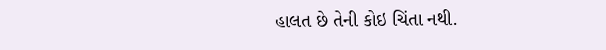હાલત છે તેની કોઇ ચિંતા નથી.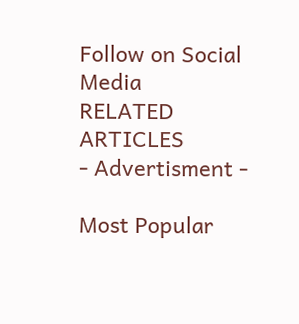Follow on Social Media
RELATED ARTICLES
- Advertisment -

Most Popular